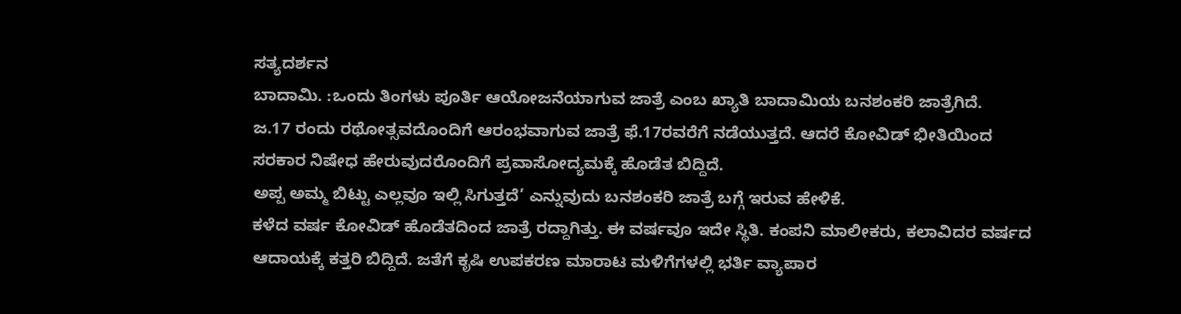ಸತ್ಯದರ್ಶನ
ಬಾದಾಮಿ. :ಒಂದು ತಿಂಗಳು ಪೂರ್ತಿ ಆಯೋಜನೆಯಾಗುವ ಜಾತ್ರೆ ಎಂಬ ಖ್ಯಾತಿ ಬಾದಾಮಿಯ ಬನಶಂಕರಿ ಜಾತ್ರೆಗಿದೆ.
ಜ.17 ರಂದು ರಥೋತ್ಸವದೊಂದಿಗೆ ಆರಂಭವಾಗುವ ಜಾತ್ರೆ ಫೆ.17ರವರೆಗೆ ನಡೆಯುತ್ತದೆ. ಆದರೆ ಕೋವಿಡ್ ಭೀತಿಯಿಂದ ಸರಕಾರ ನಿಷೇಧ ಹೇರುವುದರೊಂದಿಗೆ ಪ್ರವಾಸೋದ್ಯಮಕ್ಕೆ ಹೊಡೆತ ಬಿದ್ದಿದೆ.
ಅಪ್ಪ ಅಮ್ಮ ಬಿಟ್ಟು ಎಲ್ಲವೂ ಇಲ್ಲಿ ಸಿಗುತ್ತದೆ’ ಎನ್ನುವುದು ಬನಶಂಕರಿ ಜಾತ್ರೆ ಬಗ್ಗೆ ಇರುವ ಹೇಳಿಕೆ.
ಕಳೆದ ವರ್ಷ ಕೋವಿಡ್ ಹೊಡೆತದಿಂದ ಜಾತ್ರೆ ರದ್ದಾಗಿತ್ತು. ಈ ವರ್ಷವೂ ಇದೇ ಸ್ಥಿತಿ. ಕಂಪನಿ ಮಾಲೀಕರು, ಕಲಾವಿದರ ವರ್ಷದ ಆದಾಯಕ್ಕೆ ಕತ್ತರಿ ಬಿದ್ದಿದೆ. ಜತೆಗೆ ಕೃಷಿ ಉಪಕರಣ ಮಾರಾಟ ಮಳಿಗೆಗಳಲ್ಲಿ ಭರ್ತಿ ವ್ಯಾಪಾರ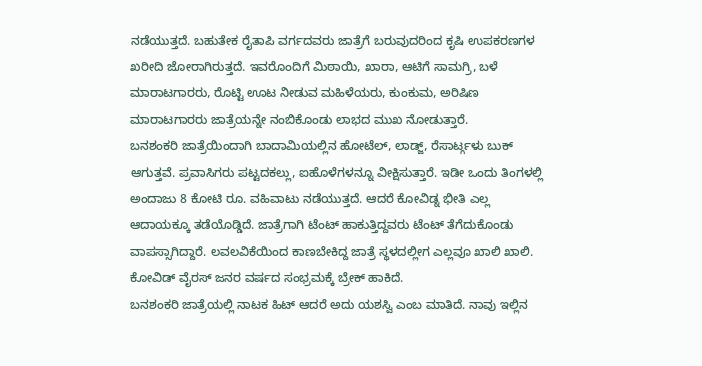ನಡೆಯುತ್ತದೆ. ಬಹುತೇಕ ರೈತಾಪಿ ವರ್ಗದವರು ಜಾತ್ರೆಗೆ ಬರುವುದರಿಂದ ಕೃಷಿ ಉಪಕರಣಗಳ ಖರೀದಿ ಜೋರಾಗಿರುತ್ತದೆ. ಇವರೊಂದಿಗೆ ಮಿಠಾಯಿ, ಖಾರಾ, ಆಟಿಗೆ ಸಾಮಗ್ರಿ, ಬಳೆ ಮಾರಾಟಗಾರರು, ರೊಟ್ಟಿ ಊಟ ನೀಡುವ ಮಹಿಳೆಯರು, ಕುಂಕುಮ, ಅರಿಷಿಣ ಮಾರಾಟಗಾರರು ಜಾತ್ರೆಯನ್ನೇ ನಂಬಿಕೊಂಡು ಲಾಭದ ಮುಖ ನೋಡುತ್ತಾರೆ.
ಬನಶಂಕರಿ ಜಾತ್ರೆಯಿಂದಾಗಿ ಬಾದಾಮಿಯಲ್ಲಿನ ಹೋಟೆಲ್, ಲಾಡ್ಜ್, ರೆಸಾರ್ಟ್ಗಳು ಬುಕ್ ಆಗುತ್ತವೆ. ಪ್ರವಾಸಿಗರು ಪಟ್ಟದಕಲ್ಲು, ಐಹೊಳೆಗಳನ್ನೂ ವೀಕ್ಷಿಸುತ್ತಾರೆ. ಇಡೀ ಒಂದು ತಿಂಗಳಲ್ಲಿ ಅಂದಾಜು 8 ಕೋಟಿ ರೂ. ವಹಿವಾಟು ನಡೆಯುತ್ತದೆ. ಆದರೆ ಕೋವಿಡ್ನ ಭೀತಿ ಎಲ್ಲ ಆದಾಯಕ್ಕೂ ತಡೆಯೊಡ್ಡಿದೆ. ಜಾತ್ರೆಗಾಗಿ ಟೆಂಟ್ ಹಾಕುತ್ತಿದ್ದವರು ಟೆಂಟ್ ತೆಗೆದುಕೊಂಡು ವಾಪಸ್ಸಾಗಿದ್ದಾರೆ. ಲವಲವಿಕೆಯಿಂದ ಕಾಣಬೇಕಿದ್ದ ಜಾತ್ರೆ ಸ್ಥಳದಲ್ಲೀಗ ಎಲ್ಲವೂ ಖಾಲಿ ಖಾಲಿ. ಕೋವಿಡ್ ವೈರಸ್ ಜನರ ವರ್ಷದ ಸಂಭ್ರಮಕ್ಕೆ ಬ್ರೇಕ್ ಹಾಕಿದೆ.
ಬನಶಂಕರಿ ಜಾತ್ರೆಯಲ್ಲಿ ನಾಟಕ ಹಿಟ್ ಆದರೆ ಅದು ಯಶಸ್ವಿ ಎಂಬ ಮಾತಿದೆ. ನಾವು ಇಲ್ಲಿನ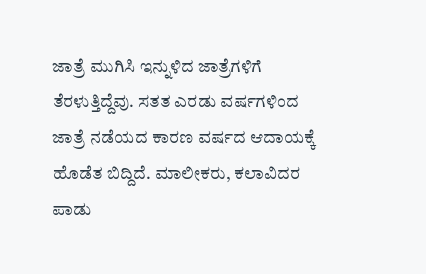ಜಾತ್ರೆ ಮುಗಿಸಿ ಇನ್ನುಳಿದ ಜಾತ್ರೆಗಳಿಗೆ ತೆರಳುತ್ತಿದ್ದೆವು. ಸತತ ಎರಡು ವರ್ಷಗಳಿಂದ ಜಾತ್ರೆ ನಡೆಯದ ಕಾರಣ ವರ್ಷದ ಆದಾಯಕ್ಕೆ ಹೊಡೆತ ಬಿದ್ದಿದೆ. ಮಾಲೀಕರು, ಕಲಾವಿದರ ಪಾಡು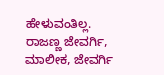ಹೇಳುವಂತಿಲ್ಲ.
ರಾಜಣ್ಣ ಜೇವರ್ಗಿ, ಮಾಲೀಕ, ಜೇವರ್ಗಿ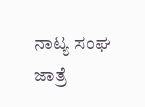ನಾಟ್ಯ ಸಂಘ
ಜಾತ್ರೆ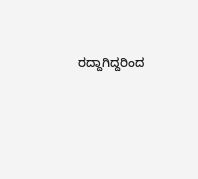ರದ್ದಾಗಿದ್ದರಿಂದ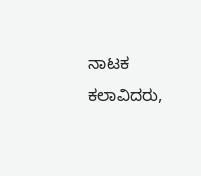ನಾಟಕ ಕಲಾವಿದರು,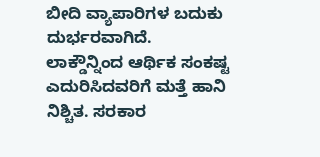ಬೀದಿ ವ್ಯಾಪಾರಿಗಳ ಬದುಕು ದುರ್ಭರವಾಗಿದೆ. ಲಾಕ್ಡೌನ್ನಿಂದ ಆರ್ಥಿಕ ಸಂಕಷ್ಟ ಎದುರಿಸಿದವರಿಗೆ ಮತ್ತೆ ಹಾನಿ ನಿಶ್ಚಿತ. ಸರಕಾರ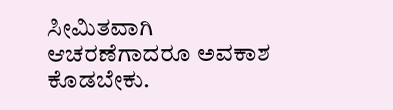ಸೀಮಿತವಾಗಿ ಆಚರಣೆಗಾದರೂ ಅವಕಾಶ ಕೊಡಬೇಕು.